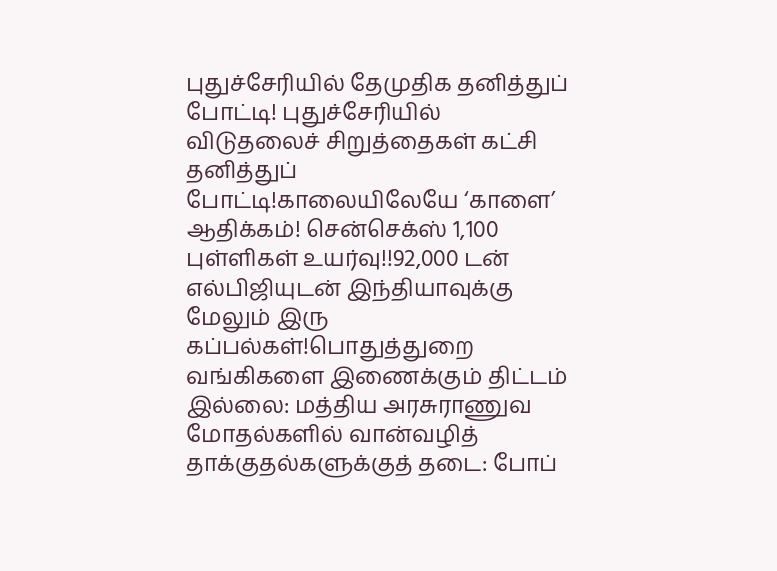புதுச்சேரியில் தேமுதிக தனித்துப் போட்டி! புதுச்சேரியில் விடுதலைச் சிறுத்தைகள் கட்சி தனித்துப் போட்டி!காலையிலேயே ‘காளை’ ஆதிக்கம்! சென்செக்ஸ் 1,100 புள்ளிகள் உயர்வு!!92,000 டன் எல்பிஜியுடன் இந்தியாவுக்கு மேலும் இரு கப்பல்கள்!பொதுத்துறை வங்கிகளை இணைக்கும் திட்டம் இல்லை: மத்திய அரசுராணுவ மோதல்களில் வான்வழித் தாக்குதல்களுக்குத் தடை: போப்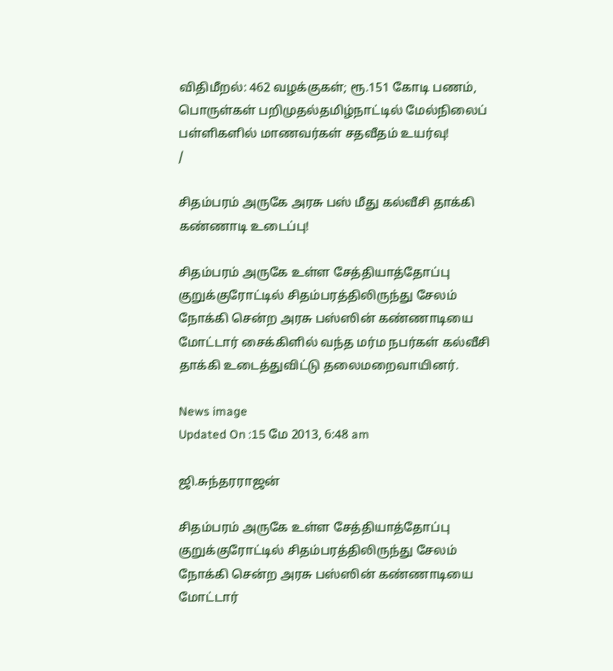விதிமீறல்: 462 வழக்குகள்; ரூ.151 கோடி பணம், பொருள்கள் பறிமுதல்தமிழ்நாட்டில் மேல்நிலைப் பள்ளிகளில் மாணவர்கள் சதவீதம் உயர்வு!
/

சிதம்பரம் அருகே அரசு பஸ் மீது கல்வீசி தாக்கி கண்ணாடி உடைப்பு!

சிதம்பரம் அருகே உள்ள சேத்தியாத்தோப்பு குறுக்குரோட்டில் சிதம்பரத்திலிருந்து சேலம் நோக்கி சென்ற அரசு பஸ்ஸின் கண்ணாடியை மோட்டார் சைக்கிளில் வந்த மர்ம நபர்கள் கல்வீசி தாக்கி உடைத்துவிட்டு தலைமறைவாயினர்.

News image
Updated On :15 மே 2013, 6:48 am

ஜி.சுந்தரராஜன்

சிதம்பரம் அருகே உள்ள சேத்தியாத்தோப்பு குறுக்குரோட்டில் சிதம்பரத்திலிருந்து சேலம் நோக்கி சென்ற அரசு பஸ்ஸின் கண்ணாடியை மோட்டார்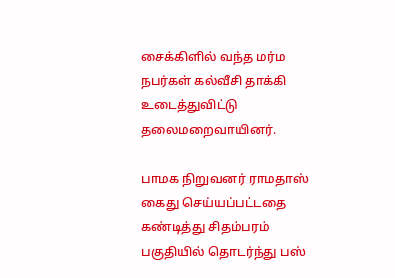சைக்கிளில் வந்த மர்ம நபர்கள் கல்வீசி தாக்கி உடைத்துவிட்டு தலைமறைவாயினர்.

பாமக நிறுவனர் ராமதாஸ் கைது செய்யப்பட்டதை கண்டித்து சிதம்பரம் பகுதியில் தொடர்ந்து பஸ்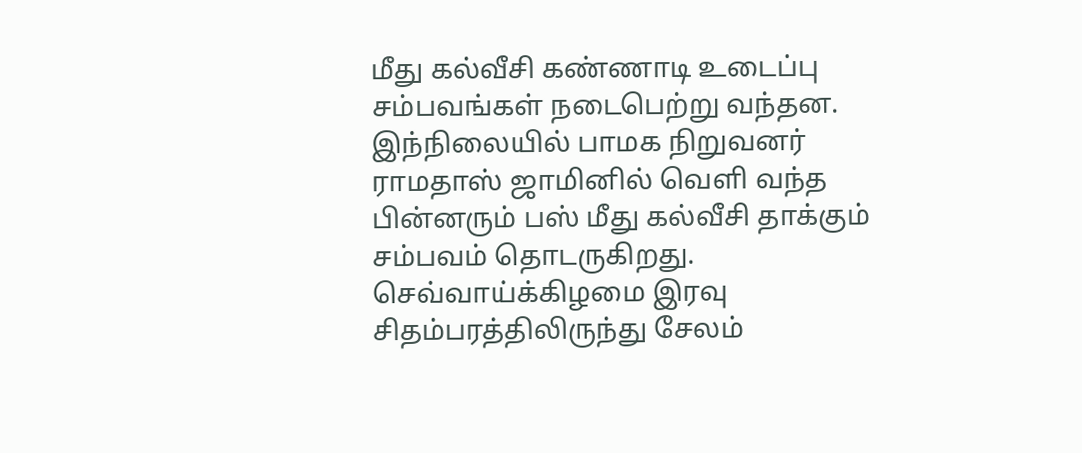மீது கல்வீசி கண்ணாடி உடைப்பு சம்பவங்கள் நடைபெற்று வந்தன. இந்நிலையில் பாமக நிறுவனர் ராமதாஸ் ஜாமினில் வெளி வந்த பின்னரும் பஸ் மீது கல்வீசி தாக்கும் சம்பவம் தொடருகிறது. செவ்வாய்க்கிழமை இரவு சிதம்பரத்திலிருந்து சேலம்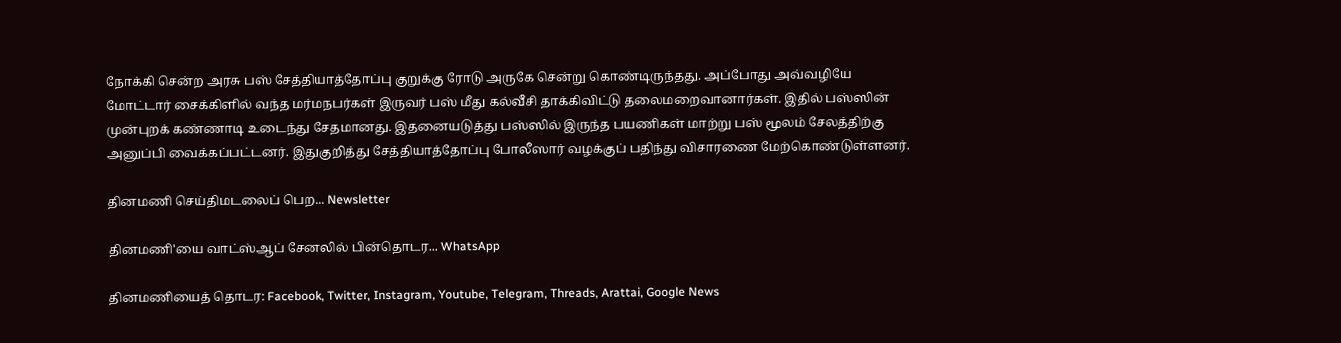நோக்கி சென்ற அரசு பஸ் சேத்தியாத்தோப்பு குறுக்கு ரோடு அருகே சென்று கொண்டிருந்தது. அப்போது அவ்வழியே மோட்டார் சைக்கிளில் வந்த மர்மநபர்கள் இருவர் பஸ் மீது கல்வீசி தாக்கிவிட்டு தலைமறைவானார்கள். இதில் பஸ்ஸின் முன்புறக் கண்ணாடி உடைந்து சேதமானது. இதனையடுத்து பஸ்ஸில் இருந்த பயணிகள் மாற்று பஸ் மூலம் சேலத்திற்கு அனுப்பி வைக்கப்பட்டனர். இதுகுறித்து சேத்தியாத்தோப்பு போலீஸார் வழக்குப் பதிந்து விசாரணை மேற்கொண்டுள்ளனர்.

தினமணி செய்திமடலைப் பெற... Newsletter

தினமணி'யை வாட்ஸ்ஆப் சேனலில் பின்தொடர... WhatsApp

தினமணியைத் தொடர: Facebook, Twitter, Instagram, Youtube, Telegram, Threads, Arattai, Google News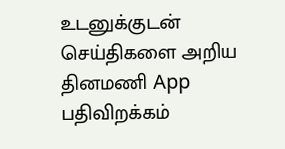உடனுக்குடன் செய்திகளை அறிய தினமணி App பதிவிறக்கம்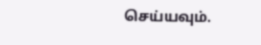செய்யவும்.